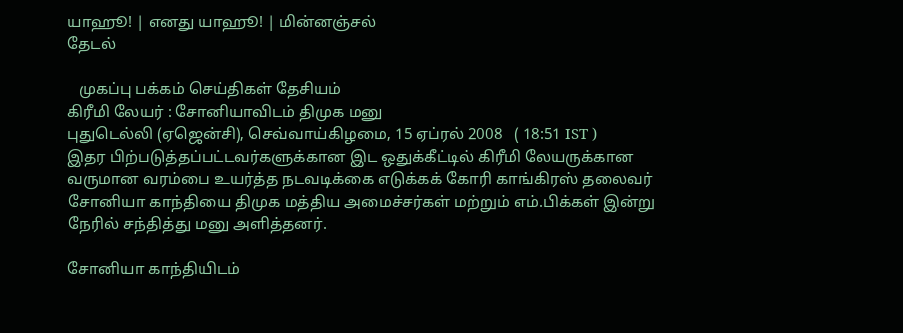யாஹூ! | எனது யாஹூ! | மின்னஞ்சல்
தேடல்

   முகப்பு பக்கம் செய்திகள் தேசியம்
கிரீமி லேயர் : சோனியாவிடம் திமுக மனு
புதுடெல்லி (ஏஜென்சி), செவ்வாய்கிழமை, 15 ஏப்ரல் 2008   ( 18:51 IST )
இதர பிற்படுத்தப்பட்டவர்களுக்கான இட ஒதுக்கீட்டில் கிரீமி லேயருக்கான வருமான வரம்பை உயர்த்த நடவடிக்கை எடுக்கக் கோரி காங்கிரஸ் தலைவர் சோனியா காந்தியை திமுக மத்திய அமைச்சர்கள் மற்றும் எம்.பிக்கள் இன்று நேரில் சந்தித்து மனு அளித்தனர்.

சோனியா காந்தியிடம்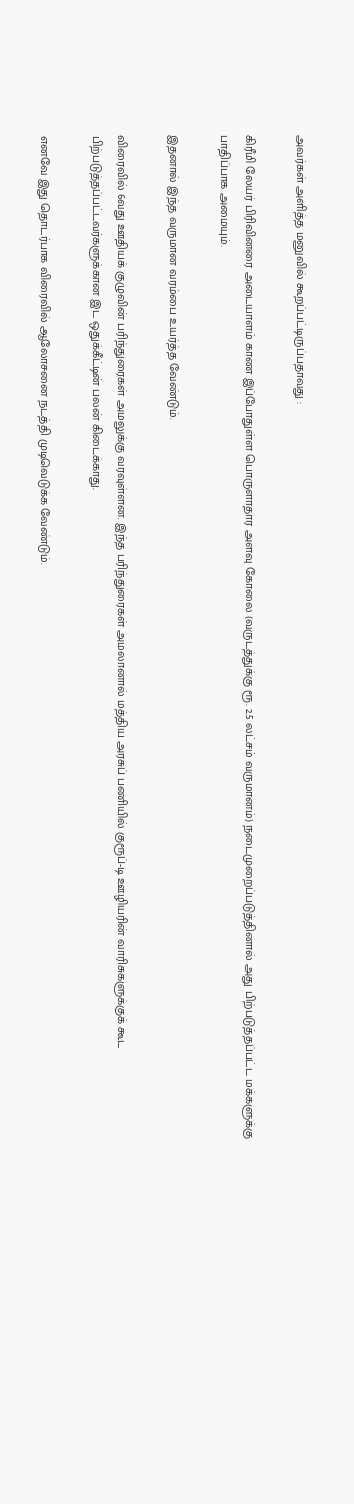அவர்கள் அளித்த மனுவில் கூறப்பட்டிருப்பதாவது :

கிரீமி லேயர் பிரிவினரை அடையாளம் காண இப்போதுள்ள பொருளாதார அளவு கோலை (வருடத்துக்கு ரூ. 2.5 லட்சம் வருமானம்) நடைமுறைப்படுத்தினால் அது பிற்படுத்தப்பட்ட மக்களுக்கு பாதிப்பாக அமையும்.

இதனால் இந்த வருமான வரம்பை உயர்த்த வேண்டும்.

விரைவில் 6வது ஊதியக் குழுவின் பரிந்துரைகள் அமலுக்கு வரவுள்ளன. இந்த பரிந்துரைகள் அமலானால் மத்திய அரசுப் பணியில் குரூப்-டி ஊழியரின் வாரிசுகளுக்குக் கூட பிற்படுத்தப்பட்டவர்களுக்கான இட ஒதுக்கீட்டின் பலன் கிடைக்காது.

எனவே இது தொடர்பாக விரைவில் ஆலோசனை நடத்தி முடிவெடுக்க வேண்டும்.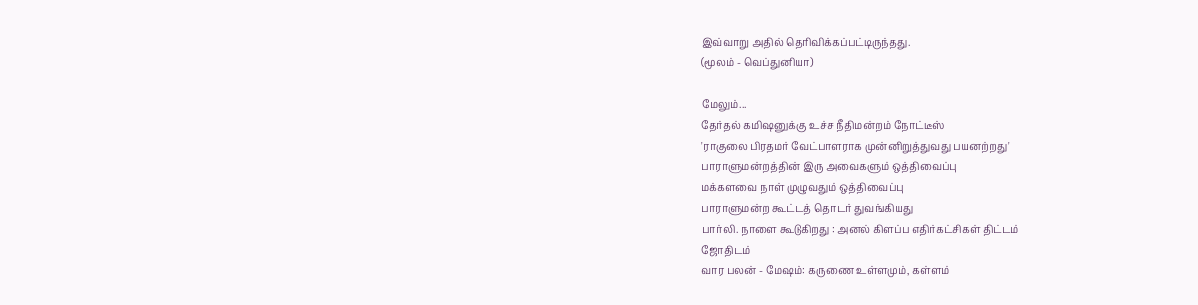இவ்வாறு அதில் தெரிவிக்கப்பட்டிருந்தது.
(மூலம் - வெப்துனியா)

மேலும்...
தேர்தல் கமிஷனுக்கு உச்ச நீதிமன்றம் நோட்டீஸ்
'ராகுலை பிரதமர் வேட்பாளராக முன்னிறுத்துவது பயனற்றது'
பாராளுமன்றத்தின் இரு அவைகளும் ஒத்திவைப்பு
மக்களவை நாள் முழுவதும் ஒத்திவைப்பு
பாராளுமன்ற கூட்டத் தொடர் துவங்கியது
பார்லி. நாளை கூடுகிறது : அனல் கிளப்ப எதிர்கட்சிகள் திட்டம்
ஜோதிடம்
வார பலன் - மேஷம்: கருணை உள்ளமும், கள்ளம்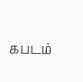கபடம்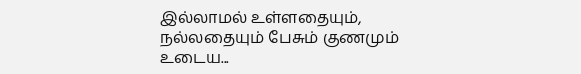இல்லாமல் உள்ளதையும், நல்லதையும் பேசும் குணமும் உடைய...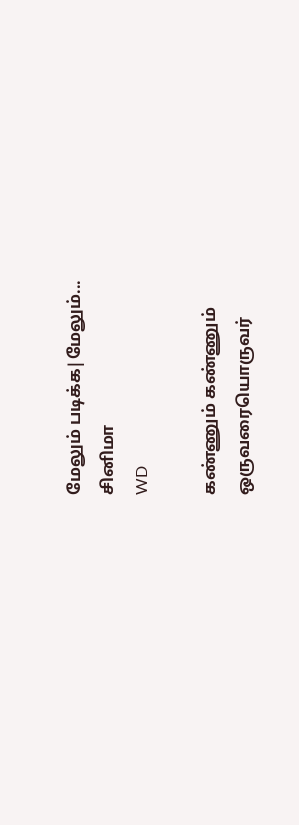மேலும் படிக்க|மேலும்...
சினிமா
WD

கண்ணும் கண்ணும்
ஒருவரையொருவர்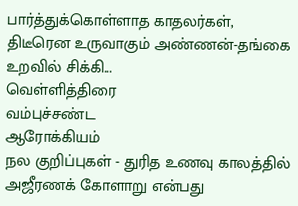பார்த்துக்கொள்ளாத காதலர்கள், திடீரென உருவாகும் அண்ணன்-தங்கை உறவில் சிக்கி...
வெ‌ள்‌ளி‌த்‌திரை
வ‌ம்பு‌ச்ச‌ண்ட
ஆரோக்கியம்
நல குறிப்புகள் - துரித உணவு காலத்தில் அஜீரணக் கோளாறு என்பது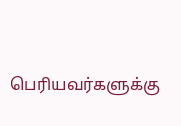பெரியவர்களுக்கு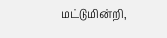மட்டுமின்றி,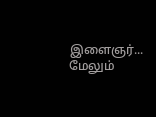இளைஞர்...
மேலும்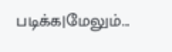படிக்க|மேலும்...